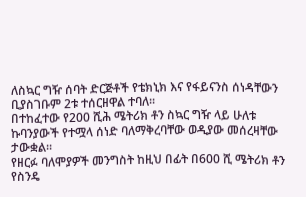ለስኳር ግዥ ሰባት ድርጅቶች የቴክኒክ እና የፋይናንስ ሰነዳቸውን ቢያስገቡም 2ቱ ተሰርዘዋል ተባለ፡፡
በተከፈተው የ200 ሺሕ ሜትሪክ ቶን ስኳር ግዥ ላይ ሁለቱ ኩባንያውች የተሟላ ሰነድ ባለማቅረባቸው ወዲያው መሰረዛቸው ታውቋል፡፡
የዘርፉ ባለሞያዎች መንግስት ከዚህ በፊት በ600 ሺ ሜትሪክ ቶን የስንዴ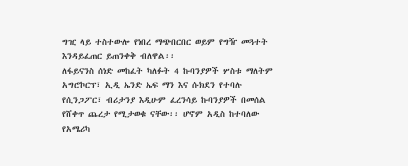ግዢ ላይ ተስተውሎ የነበረ ማጭበርበር ወይም የግዥ መጓተት እንዳይፈጠር ይጠንቀቅ ብለዋል፡፡
ለፋይናንስ ሰነድ መከፈት ካለፉት 4 ኩባንያዎች ሦስቱ ማለትም አግሮኮርፕ፣ ኢዲ ኤንድ ኤፍ ማን እና ሱክደን የተባሉ የሲንጋፖር፣ ብሪታንያ እዲሁም ፈረንሳይ ኩባንያዎች በመሰል የሸቀጥ ጨረታ የሚታወቁ ናቸው፡፡ ሆኖም አዲስ ከተባለው የአሜሪካ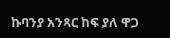ኩባንያ አንጻር ከፍ ያለ ዋጋ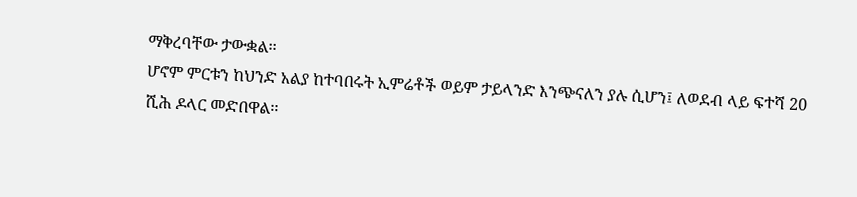ማቅረባቸው ታውቋል፡፡
ሆኖም ምርቱን ከህንድ አልያ ከተባበሩት ኢምሬቶች ወይም ታይላንድ እንጭናለን ያሉ ሲሆን፤ ለወደብ ላይ ፍተሻ 20 ሺሕ ዶላር መድበዋል፡፡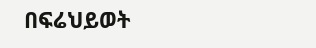በፍሬህይወት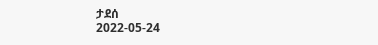ታደሰ
2022-05-24